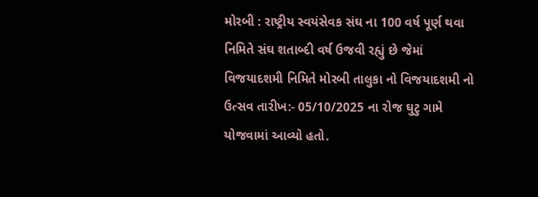મોરબી : રાષ્ટ્રીય સ્વયંસેવક સંઘ ના 100 વર્ષ પૂર્ણ થવા નિમિતે સંઘ શતાબ્દી વર્ષ ઉજવી રહ્યું છે જેમાં વિજયાદશમી નિમિતે મોરબી તાલુકા નો વિજયાદશમી નો ઉત્સવ તારીખ:- 05/10/2025 ના રોજ ઘુટુ ગામે યોજવામાં આવ્યો હતો.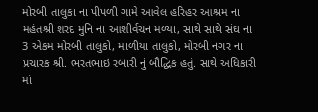મોરબી તાલુકા ના પીપળી ગામે આવેલ હરિહર આશ્રમ ના મહંતશ્રી શરદ મુનિ ના આશીર્વચન મળ્યા, સાથે સાથે સંઘ ના 3 એકમ મોરબી તાલુકો, માળીયા તાલુકો, મોરબી નગર ના પ્રચારક શ્રી. ભરતભાઇ રબારી નું બૌદ્ધિક હતું. સાથે અધિકારી માં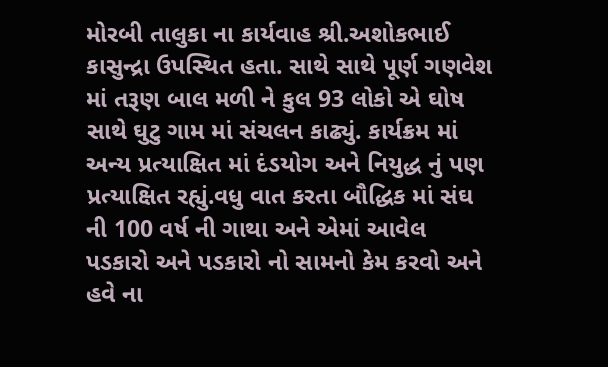મોરબી તાલુકા ના કાર્યવાહ શ્રી.અશોકભાઈ કાસુન્દ્રા ઉપસ્થિત હતા. સાથે સાથે પૂર્ણ ગણવેશ માં તરૂણ બાલ મળી ને કુલ 93 લોકો એ ઘોષ સાથે ઘુટુ ગામ માં સંચલન કાઢ્યું. કાર્યક્રમ માં અન્ય પ્રત્યાક્ષિત માં દંડયોગ અને નિયુદ્ધ નું પણ પ્રત્યાક્ષિત રહ્યું.વધુ વાત કરતા બૌદ્ધિક માં સંઘ ની 100 વર્ષ ની ગાથા અને એમાં આવેલ પડકારો અને પડકારો નો સામનો કેમ કરવો અને હવે ના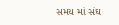સમય માં સંઘ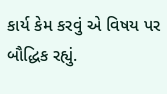કાર્ય કેમ કરવું એ વિષય પર બૌદ્ધિક રહ્યું.